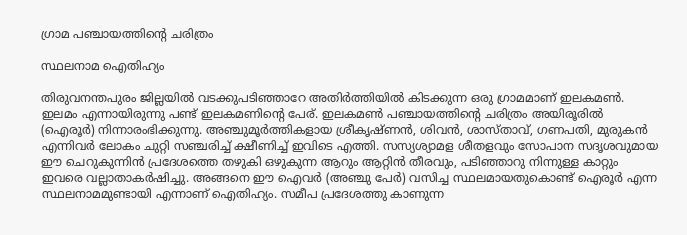ഗ്രാമ പഞ്ചായത്തിന്‍റെ ചരിത്രം

സ്ഥലനാമ ഐതിഹ്യം

തിരുവനന്തപുരം ജില്ലയില്‍ വടക്കുപടിഞ്ഞാറേ അതിര്‍ത്തിയില്‍ കിടക്കുന്ന ഒരു ഗ്രാമമാണ് ഇലകമണ്‍. ഇലമം എന്നായിരുന്നു പണ്ട് ഇലകമണിന്റെ പേര്. ഇലകമണ്‍ പഞ്ചായത്തിന്റെ ചരിത്രം അയിരൂരില്‍ (ഐരൂര്‍) നിന്നാരംഭിക്കുന്നു. അഞ്ചുമൂര്‍ത്തികളായ ശ്രീകൃഷ്ണന്‍, ശിവന്‍, ശാസ്താവ്, ഗണപതി, മുരുകന്‍ എന്നിവര്‍ ലോകം ചുറ്റി സഞ്ചരിച്ച് ക്ഷീണിച്ച് ഇവിടെ എത്തി. സസ്യശ്യാമള ശീതളവും സോപാന സദൃശവുമായ ഈ ചെറുകുന്നിന്‍ പ്രദേശത്തെ തഴുകി ഒഴുകുന്ന ആറും ആറ്റിന്‍ തീരവും, പടിഞ്ഞാറു നിന്നുള്ള കാറ്റും ഇവരെ വല്ലാതാകര്‍ഷിച്ചു. അങ്ങനെ ഈ ഐവര്‍ (അഞ്ചു പേര്‍) വസിച്ച സ്ഥലമായതുകൊണ്ട് ഐരൂര്‍ എന്ന സ്ഥലനാമമുണ്ടായി എന്നാണ് ഐതിഹ്യം. സമീപ പ്രദേശത്തു കാണുന്ന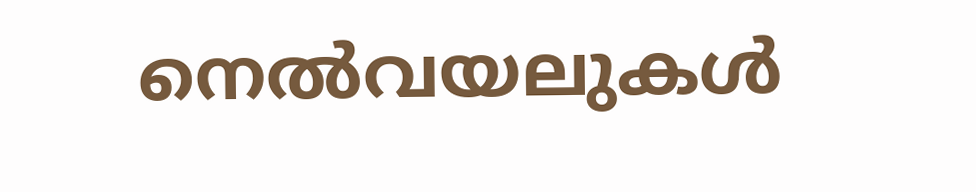നെല്‍വയലുകള്‍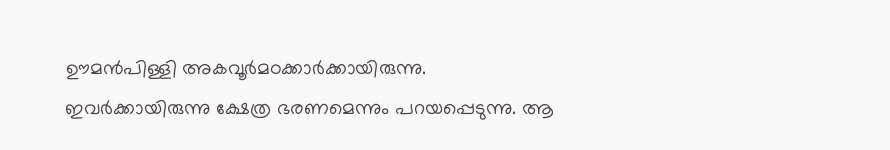ഊമന്‍പിള്ളി അകവൂര്‍മഠക്കാര്‍ക്കായിരുന്നു. ഇവര്‍ക്കായിരുന്നു ക്ഷേത്ര ഭരണമെന്നും പറയപ്പെടുന്നു. ആ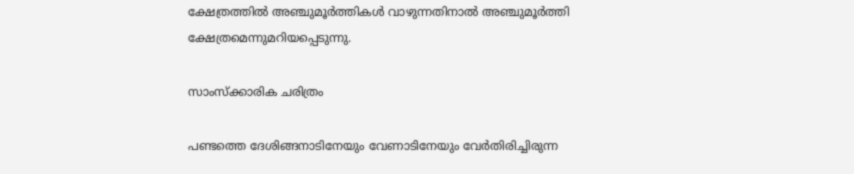ക്ഷേത്രത്തില്‍ അഞ്ചുമൂര്‍ത്തികള്‍ വാഴുന്നതിനാല്‍ അഞ്ചുമൂര്‍ത്തി ക്ഷേത്രമെന്നുമറിയപ്പെടുന്നു.

സാംസ്ക്കാരിക ചരിത്രം

പണ്ടത്തെ ദേശിങ്ങനാടിനേയും വേണാടിനേയും വേര്‍തിരിച്ചിരുന്ന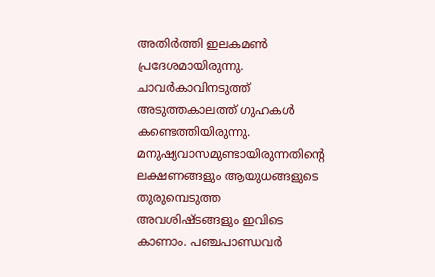അതിര്‍ത്തി ഇലകമണ്‍ പ്രദേശമായിരുന്നു. ചാവര്‍കാവിനടുത്ത് അടുത്തകാലത്ത് ഗുഹകള്‍ കണ്ടെത്തിയിരുന്നു. മനുഷ്യവാസമുണ്ടായിരുന്നതിന്റെ ലക്ഷണങ്ങളും ആയുധങ്ങളുടെ തുരുമ്പെടുത്ത അവശിഷ്ടങ്ങളും ഇവിടെ കാണാം. പഞ്ചപാണ്ഡവര്‍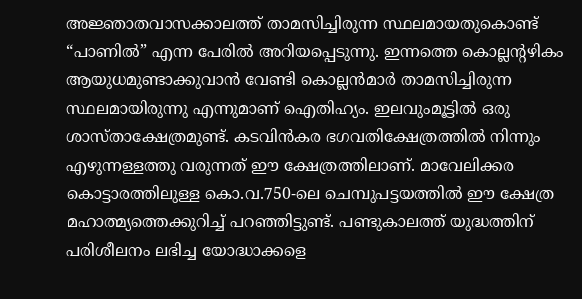അജ്ഞാതവാസക്കാലത്ത് താമസിച്ചിരുന്ന സ്ഥലമായതുകൊണ്ട് “പാണില്‍” എന്ന പേരില്‍ അറിയപ്പെടുന്നു. ഇന്നത്തെ കൊല്ലന്റഴികം ആയുധമുണ്ടാക്കുവാന്‍ വേണ്ടി കൊല്ലന്‍മാര്‍ താമസിച്ചിരുന്ന സ്ഥലമായിരുന്നു എന്നുമാണ് ഐതിഹ്യം. ഇലവുംമൂട്ടില്‍ ഒരു ശാസ്താക്ഷേത്രമുണ്ട്. കടവിന്‍കര ഭഗവതിക്ഷേത്രത്തില്‍ നിന്നും എഴുന്നള്ളത്തു വരുന്നത് ഈ ക്ഷേത്രത്തിലാണ്. മാവേലിക്കര കൊട്ടാരത്തിലുള്ള കൊ.വ.750-ലെ ചെമ്പുപട്ടയത്തില്‍ ഈ ക്ഷേത്ര മഹാത്മ്യത്തെക്കുറിച്ച് പറഞ്ഞിട്ടുണ്ട്. പണ്ടുകാലത്ത് യുദ്ധത്തിന് പരിശീലനം ലഭിച്ച യോദ്ധാക്കളെ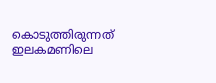കൊടുത്തിരുന്നത് ഇലകമണിലെ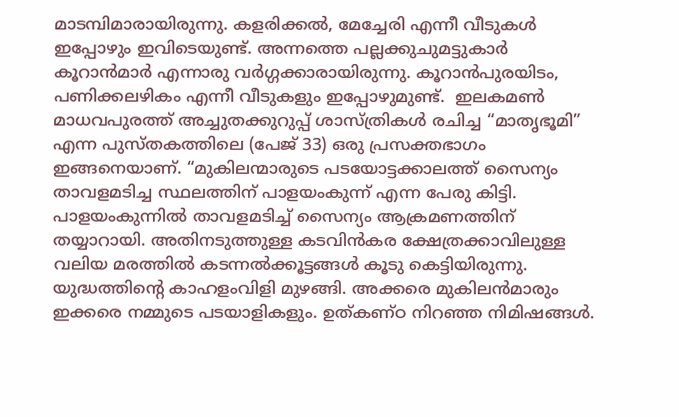മാടമ്പിമാരായിരുന്നു. കളരിക്കല്‍, മേച്ചേരി എന്നീ വീടുകള്‍ ഇപ്പോഴും ഇവിടെയുണ്ട്. അന്നത്തെ പല്ലക്കുചുമട്ടുകാര്‍ കൂറാന്‍മാര്‍ എന്നാരു വര്‍ഗ്ഗക്കാരായിരുന്നു. കൂറാന്‍പുരയിടം, പണിക്കലഴികം എന്നീ വീടുകളും ഇപ്പോഴുമുണ്ട്.  ഇലകമണ്‍ മാധവപുരത്ത് അച്ചുതക്കുറുപ്പ് ശാസ്ത്രികള്‍ രചിച്ച “മാതൃഭൂമി” എന്ന പുസ്തകത്തിലെ (പേജ് 33) ഒരു പ്രസക്തഭാഗം ഇങ്ങനെയാണ്. “മുകിലന്മാരുടെ പടയോട്ടക്കാലത്ത് സൈന്യം താവളമടിച്ച സ്ഥലത്തിന് പാളയംകുന്ന് എന്ന പേരു കിട്ടി. പാളയംകുന്നില്‍ താവളമടിച്ച് സൈന്യം ആക്രമണത്തിന് തയ്യാറായി. അതിനടുത്തുള്ള കടവിന്‍കര ക്ഷേത്രക്കാവിലുള്ള വലിയ മരത്തില്‍ കടന്നല്‍ക്കൂട്ടങ്ങള്‍ കൂടു കെട്ടിയിരുന്നു.  യുദ്ധത്തിന്റെ കാഹളംവിളി മുഴങ്ങി. അക്കരെ മുകിലന്‍മാരും ഇക്കരെ നമ്മുടെ പടയാളികളും. ഉത്കണ്ഠ നിറഞ്ഞ നിമിഷങ്ങള്‍.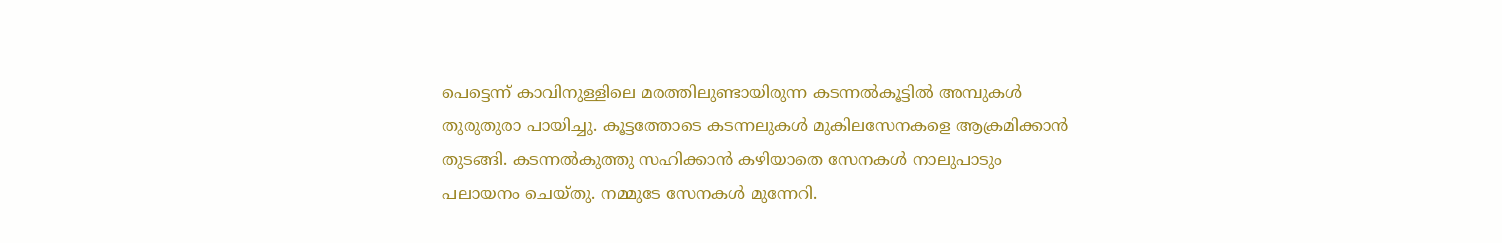പെട്ടെന്ന് കാവിനുള്ളിലെ മരത്തിലുണ്ടായിരുന്ന കടന്നല്‍കൂട്ടില്‍ അമ്പുകള്‍ തുരുതുരാ പായിച്ചു. കൂട്ടത്തോടെ കടന്നലുകള്‍ മുകിലസേനകളെ ആക്രമിക്കാന്‍ തുടങ്ങി. കടന്നല്‍കുത്തു സഹിക്കാന്‍ കഴിയാതെ സേനകള്‍ നാലുപാടും പലായനം ചെയ്തു. നമ്മുടേ സേനകള്‍ മുന്നേറി.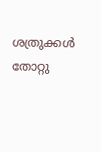ശത്രുക്കള്‍ തോറ്റു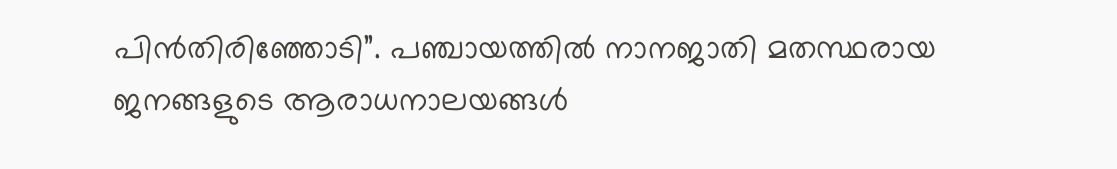പിന്‍തിരിഞ്ഞോടി”. പഞ്ചായത്തില്‍ നാനജാതി മതസ്ഥരായ ജനങ്ങളുടെ ആരാധനാലയങ്ങള്‍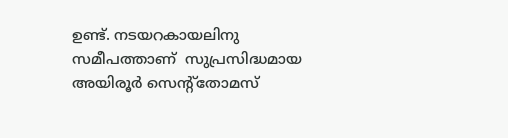ഉണ്ട്. നടയറകായലിനു സമീപത്താണ്  സുപ്രസിദ്ധമായ അയിരൂര്‍ സെന്റ്തോമസ്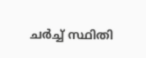ചര്‍ച്ച് സ്ഥിതി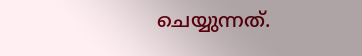ചെയ്യുന്നത്.